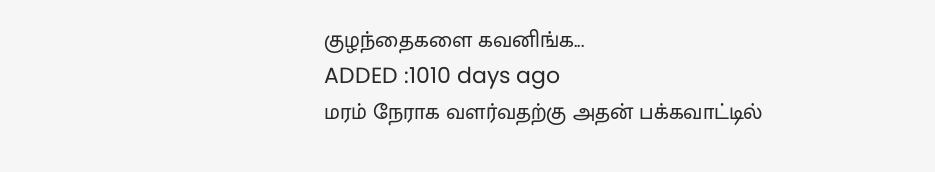குழந்தைகளை கவனிங்க...
ADDED :1010 days ago
மரம் நேராக வளர்வதற்கு அதன் பக்கவாட்டில்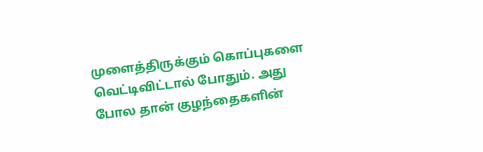முளைத்திருக்கும் கொப்புகளை வெட்டிவிட்டால் போதும். அது போல தான் குழந்தைகளின்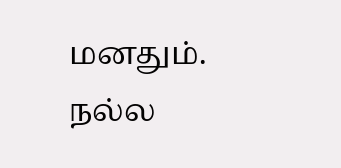மனதும். நல்ல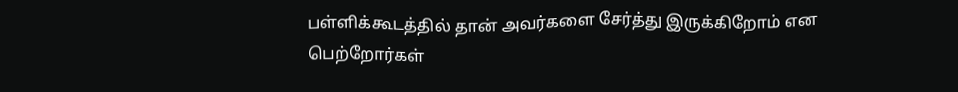பள்ளிக்கூடத்தில் தான் அவர்களை சேர்த்து இருக்கிறோம் என பெற்றோர்கள்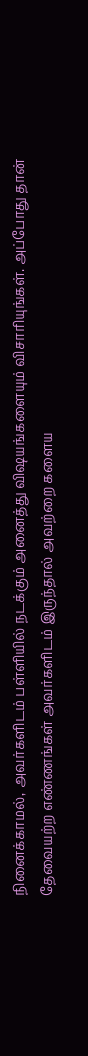நினைக்காமல், அவர்களிடம் பள்ளியில் நடக்கும் அனைத்து விஷயங்களையும் விசாரியுங்கள். அப்போது தான்
தேவையற்ற எண்ணங்கள் அவர்களிடம் இருந்தால் அவற்றை களைய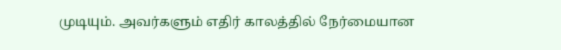முடியும். அவர்களும் எதிர் காலத்தில் நேர்மையான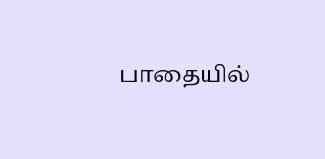பாதையில்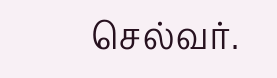செல்வர்.